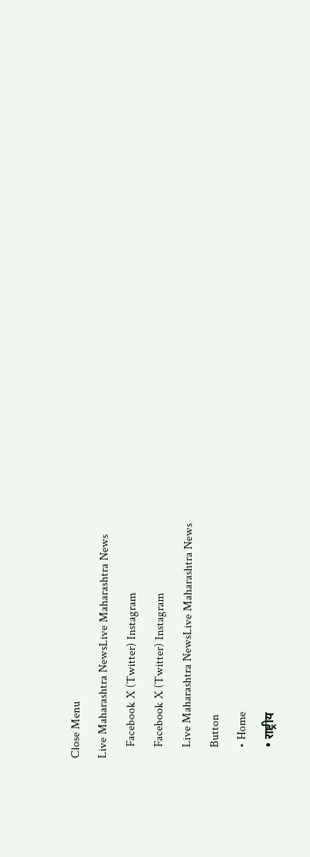Close Menu
Live Maharashtra NewsLive Maharashtra News
    Facebook X (Twitter) Instagram
    Facebook X (Twitter) Instagram
    Live Maharashtra NewsLive Maharashtra News
    Button
    • Home
    • राष्ट्रीय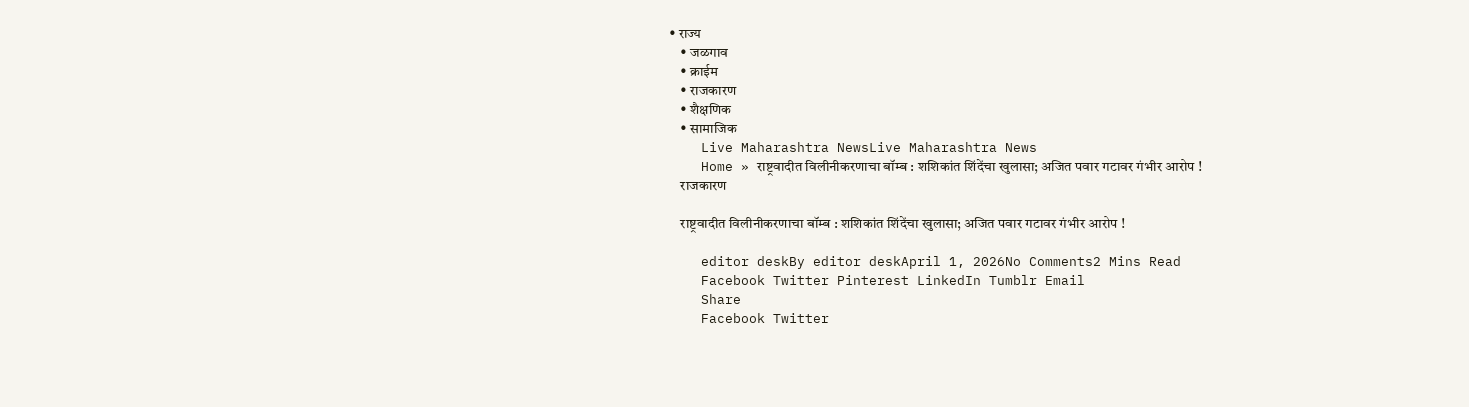• राज्य
    • जळगाव
    • क्राईम
    • राजकारण
    • शैक्षणिक
    • सामाजिक
    Live Maharashtra NewsLive Maharashtra News
    Home » राष्ट्रवादीत विलीनीकरणाचा बॉम्ब : शशिकांत शिंदेंचा खुलासा; अजित पवार गटावर गंभीर आरोप !
    राजकारण

    राष्ट्रवादीत विलीनीकरणाचा बॉम्ब : शशिकांत शिंदेंचा खुलासा; अजित पवार गटावर गंभीर आरोप !

    editor deskBy editor deskApril 1, 2026No Comments2 Mins Read
    Facebook Twitter Pinterest LinkedIn Tumblr Email
    Share
    Facebook Twitter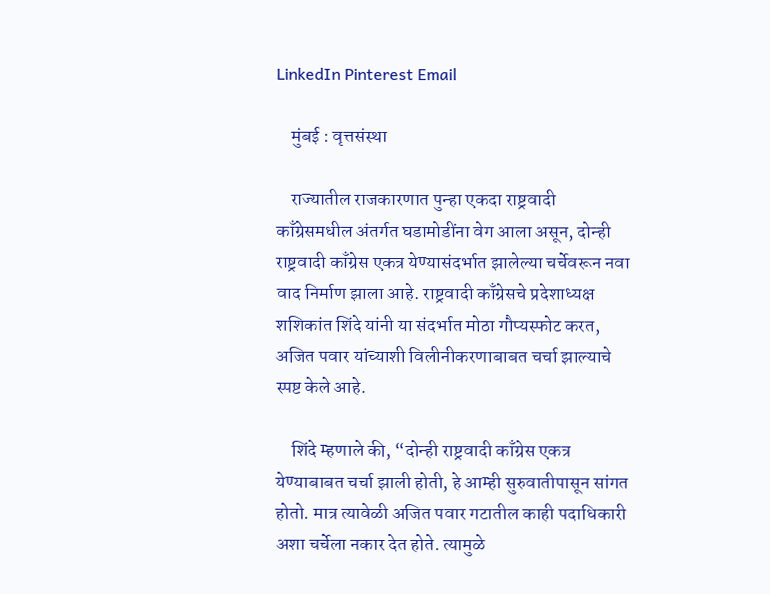LinkedIn Pinterest Email

    मुंबई : वृत्तसंस्था

    राज्यातील राजकारणात पुन्हा एकदा राष्ट्रवादी काँग्रेसमधील अंतर्गत घडामोडींना वेग आला असून, दोन्ही राष्ट्रवादी काँग्रेस एकत्र येण्यासंदर्भात झालेल्या चर्चेवरून नवा वाद निर्माण झाला आहे. राष्ट्रवादी काँग्रेसचे प्रदेशाध्यक्ष शशिकांत शिंदे यांनी या संदर्भात मोठा गौप्यस्फोट करत, अजित पवार यांच्याशी विलीनीकरणाबाबत चर्चा झाल्याचे स्पष्ट केले आहे.

    शिंदे म्हणाले की, “दोन्ही राष्ट्रवादी काँग्रेस एकत्र येण्याबाबत चर्चा झाली होती, हे आम्ही सुरुवातीपासून सांगत होतो. मात्र त्यावेळी अजित पवार गटातील काही पदाधिकारी अशा चर्चेला नकार देत होते. त्यामुळे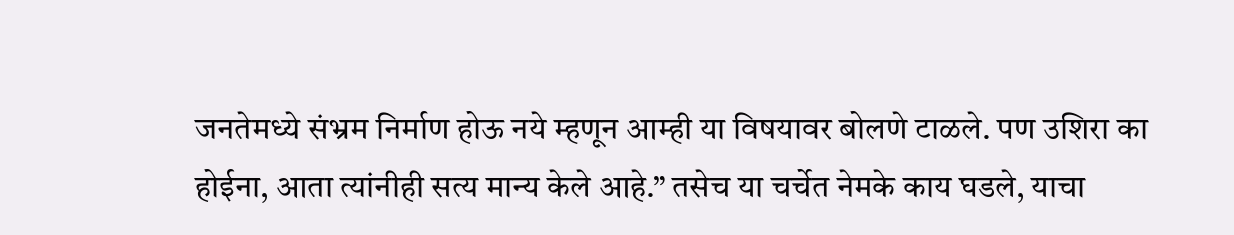जनतेमध्ये संभ्रम निर्माण होऊ नये म्हणून आम्ही या विषयावर बोलणे टाळले. पण उशिरा का होईना, आता त्यांनीही सत्य मान्य केले आहे.” तसेच या चर्चेत नेमके काय घडले, याचा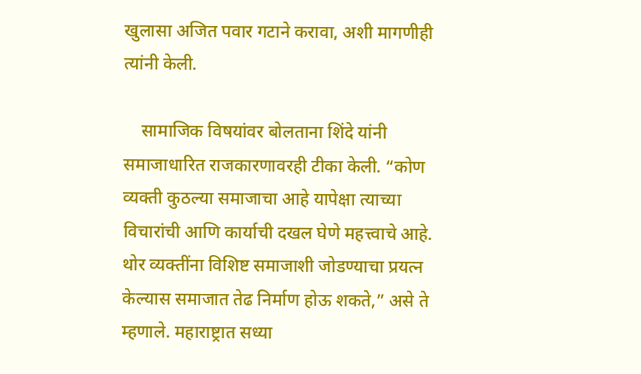खुलासा अजित पवार गटाने करावा, अशी मागणीही त्यांनी केली.

    सामाजिक विषयांवर बोलताना शिंदे यांनी समाजाधारित राजकारणावरही टीका केली. “कोण व्यक्ती कुठल्या समाजाचा आहे यापेक्षा त्याच्या विचारांची आणि कार्याची दखल घेणे महत्त्वाचे आहे. थोर व्यक्तींना विशिष्ट समाजाशी जोडण्याचा प्रयत्न केल्यास समाजात तेढ निर्माण होऊ शकते,” असे ते म्हणाले. महाराष्ट्रात सध्या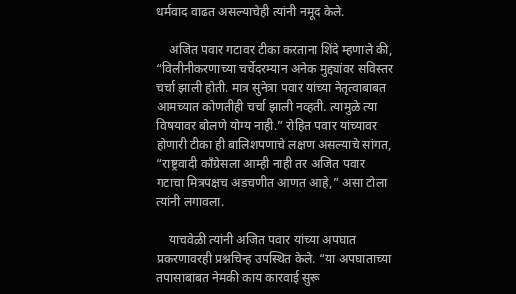धर्मवाद वाढत असल्याचेही त्यांनी नमूद केले.

    अजित पवार गटावर टीका करताना शिंदे म्हणाले की, “विलीनीकरणाच्या चर्चेदरम्यान अनेक मुद्द्यांवर सविस्तर चर्चा झाली होती. मात्र सुनेत्रा पवार यांच्या नेतृत्वाबाबत आमच्यात कोणतीही चर्चा झाली नव्हती. त्यामुळे त्या विषयावर बोलणे योग्य नाही.” रोहित पवार यांच्यावर होणारी टीका ही बालिशपणाचे लक्षण असल्याचे सांगत, “राष्ट्रवादी काँग्रेसला आम्ही नाही तर अजित पवार गटाचा मित्रपक्षच अडचणीत आणत आहे,” असा टोला त्यांनी लगावला.

    याचवेळी त्यांनी अजित पवार यांच्या अपघात प्रकरणावरही प्रश्नचिन्ह उपस्थित केले. “या अपघाताच्या तपासाबाबत नेमकी काय कारवाई सुरू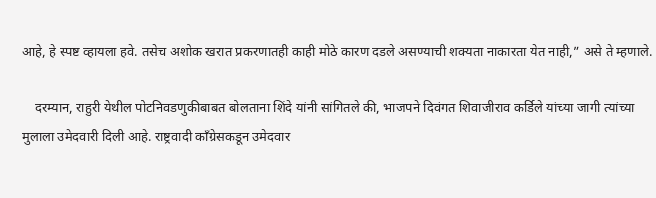आहे, हे स्पष्ट व्हायला हवे. तसेच अशोक खरात प्रकरणातही काही मोठे कारण दडले असण्याची शक्यता नाकारता येत नाही,” असे ते म्हणाले.

    दरम्यान, राहुरी येथील पोटनिवडणुकीबाबत बोलताना शिंदे यांनी सांगितले की, भाजपने दिवंगत शिवाजीराव कर्डिले यांच्या जागी त्यांच्या मुलाला उमेदवारी दिली आहे. राष्ट्रवादी काँग्रेसकडून उमेदवार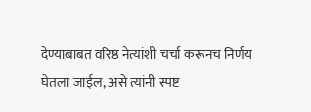देण्याबाबत वरिष्ठ नेत्यांशी चर्चा करूनच निर्णय घेतला जाईल, असे त्यांनी स्पष्ट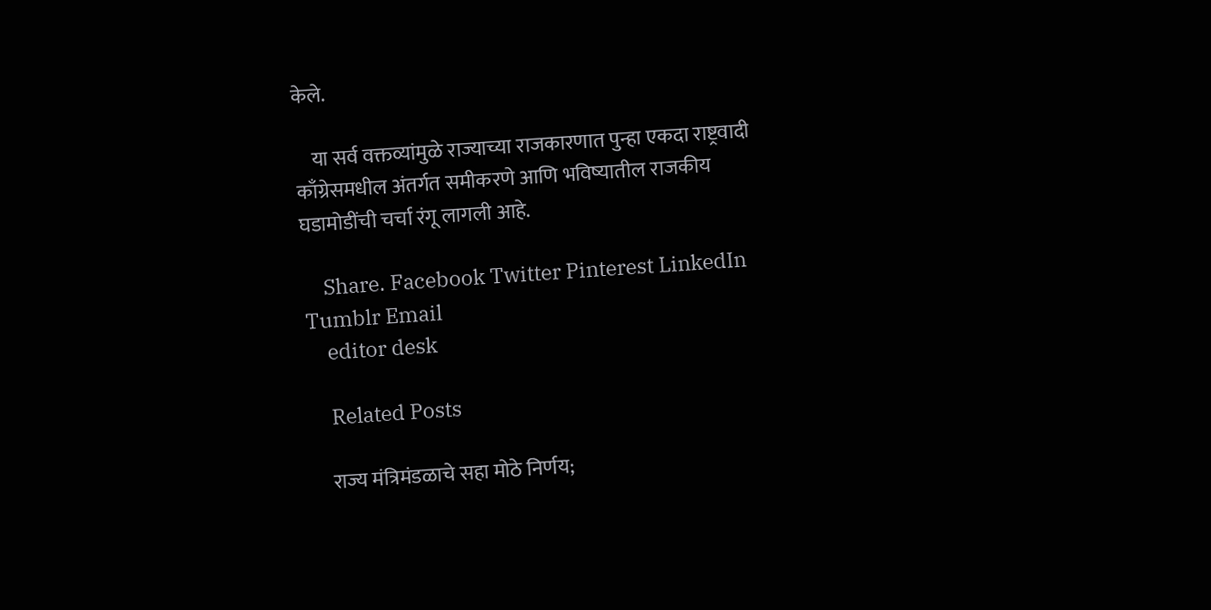केले.

    या सर्व वक्तव्यांमुळे राज्याच्या राजकारणात पुन्हा एकदा राष्ट्रवादी काँग्रेसमधील अंतर्गत समीकरणे आणि भविष्यातील राजकीय घडामोडींची चर्चा रंगू लागली आहे.

    Share. Facebook Twitter Pinterest LinkedIn Tumblr Email
    editor desk

    Related Posts

    राज्य मंत्रिमंडळाचे सहा मोठे निर्णय;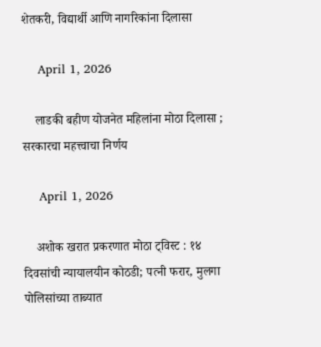शेतकरी, विद्यार्थी आणि नागरिकांना दिलासा

    April 1, 2026

    लाडकी बहीण योजनेत महिलांना मोठा दिलासा ; सरकारचा महत्त्वाचा निर्णय

    April 1, 2026

    अशोक खरात प्रकरणात मोठा ट्विस्ट : १४ दिवसांची न्यायालयीन कोठडी; पत्नी फरार, मुलगा पोलिसांच्या ताब्यात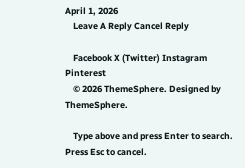April 1, 2026
    Leave A Reply Cancel Reply

    Facebook X (Twitter) Instagram Pinterest
    © 2026 ThemeSphere. Designed by ThemeSphere.

    Type above and press Enter to search. Press Esc to cancel.